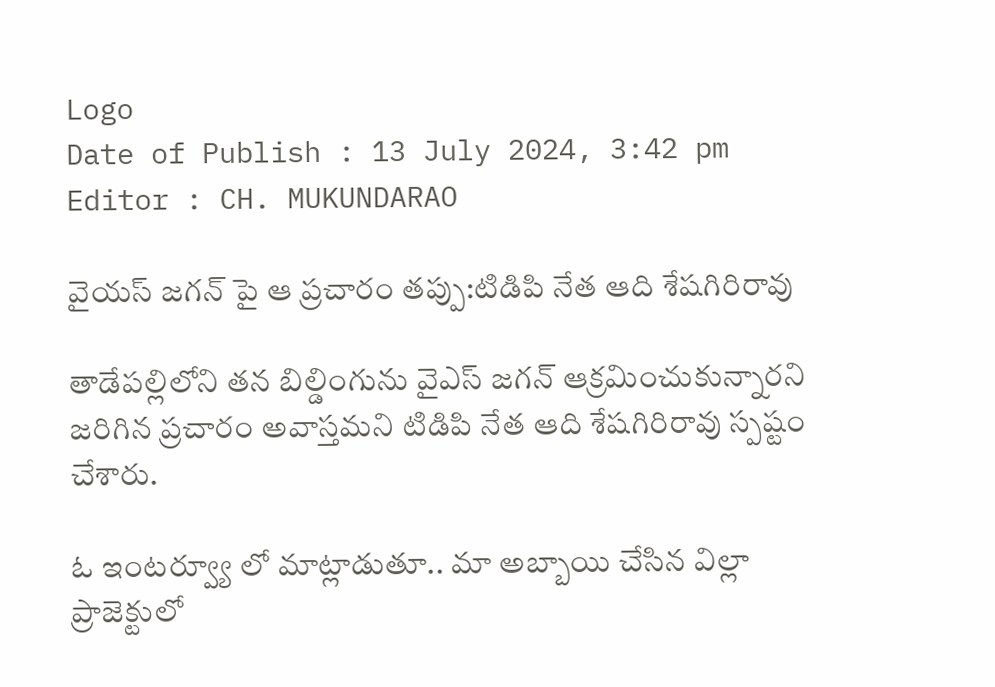Logo
Date of Publish : 13 July 2024, 3:42 pm
Editor : CH. MUKUNDARAO

వైయస్ జగన్ పై ఆ ప్రచారం తప్పు:టిడిపి నేత ఆది శేషగిరిరావు

తాడేపల్లిలోని తన బిల్డింగును వైఎస్ జగన్ ఆక్రమించుకున్నారని జరిగిన ప్రచారం అవాస్తమని టిడిపి నేత ఆది శేషగిరిరావు స్పష్టం చేశారు.

ఓ ఇంటర్వ్యూ లో మాట్లాడుతూ.. మా అబ్బాయి చేసిన విల్లా ప్రాజెక్టులో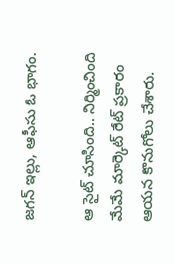జగన్ ఇల్లు, ఆఫీసు ఓ భాగం.

ఆ సైట్ చూసింది.. నిర్మించింది మేమే మార్కెట్ రేట్ ప్రకారం ఆయన కొనుగోలు చేశారు.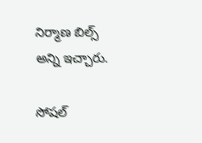నిర్మాణ బిల్స్ అన్ని ఇచ్చారు.

సోషల్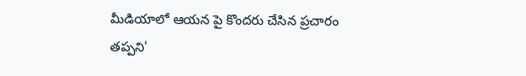మీడియాలో ఆయన పై కొందరు చేసిన ప్రచారం తప్పని'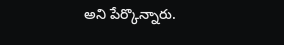అని పేర్కొన్నారు.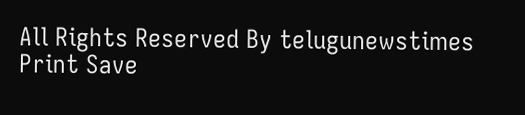All Rights Reserved By telugunewstimes
Print Save